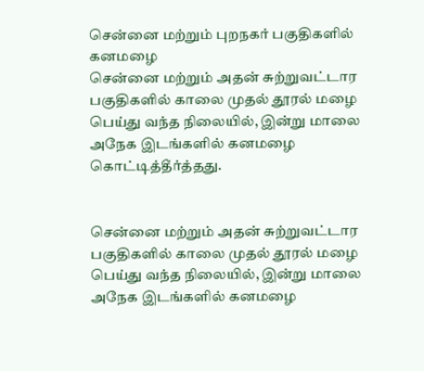சென்னை மற்றும் புறநகர் பகுதிகளில் கனமழை
சென்னை மற்றும் அதன் சுற்றுவட்டார பகுதிகளில் காலை முதல் தூரல் மழை பெய்து வந்த நிலையில், இன்று மாலை அநேக இடங்களில் கனமழை கொட்டித்தீர்த்தது.


சென்னை மற்றும் அதன் சுற்றுவட்டார பகுதிகளில் காலை முதல் தூரல் மழை பெய்து வந்த நிலையில், இன்று மாலை அநேக இடங்களில் கனமழை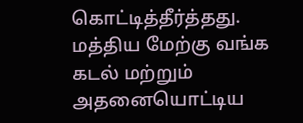கொட்டித்தீர்த்தது.
மத்திய மேற்கு வங்க கடல் மற்றும் அதனையொட்டிய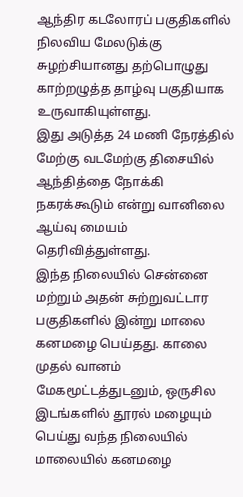ஆந்திர கடலோரப் பகுதிகளில் நிலவிய மேலடுக்கு சுழற்சியானது தற்பொழுது காற்றழுத்த தாழ்வு பகுதியாக உருவாகியுள்ளது.
இது அடுத்த 24 மணி நேரத்தில் மேற்கு வடமேற்கு திசையில் ஆந்தித்தை நோக்கி நகரக்கூடும் என்று வானிலை ஆய்வு மையம் தெரிவித்துள்ளது.
இந்த நிலையில் சென்னை மற்றும் அதன் சுற்றுவட்டார பகுதிகளில் இன்று மாலை கனமழை பெய்தது. காலை முதல் வானம் மேகமூட்டத்துடனும், ஒருசில இடங்களில் தூரல் மழையும் பெய்து வந்த நிலையில் மாலையில் கனமழை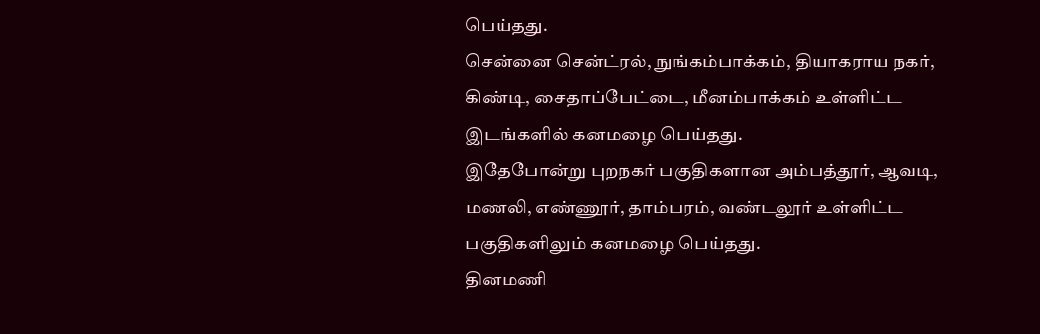பெய்தது.
சென்னை சென்ட்ரல், நுங்கம்பாக்கம், தியாகராய நகர், கிண்டி, சைதாப்பேட்டை, மீனம்பாக்கம் உள்ளிட்ட இடங்களில் கனமழை பெய்தது.
இதேபோன்று புறநகர் பகுதிகளான அம்பத்தூர், ஆவடி, மணலி, எண்ணூர், தாம்பரம், வண்டலூர் உள்ளிட்ட பகுதிகளிலும் கனமழை பெய்தது.
தினமணி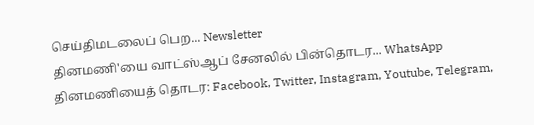செய்திமடலைப் பெற... Newsletter
தினமணி'யை வாட்ஸ்ஆப் சேனலில் பின்தொடர... WhatsApp
தினமணியைத் தொடர: Facebook, Twitter, Instagram, Youtube, Telegram,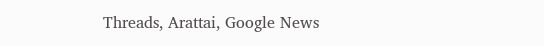Threads, Arattai, Google News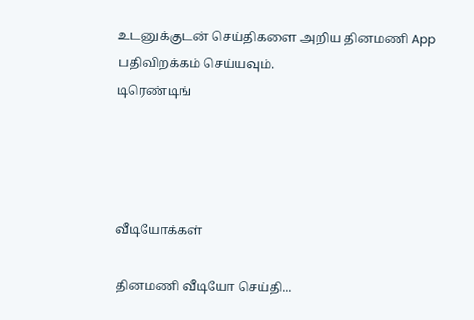உடனுக்குடன் செய்திகளை அறிய தினமணி App பதிவிறக்கம் செய்யவும்.
டிரெண்டிங்




வீடியோக்கள்

தினமணி வீடியோ செய்தி...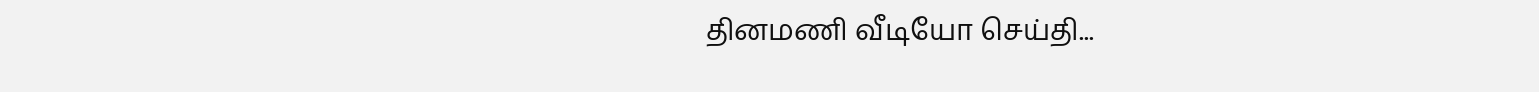தினமணி வீடியோ செய்தி...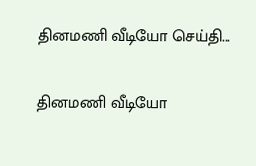தினமணி வீடியோ செய்தி...

தினமணி வீடியோ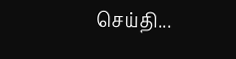செய்தி...